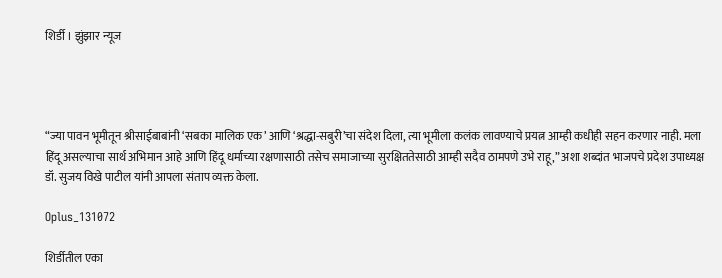शिर्डी । झुंझार न्यूज




“ज्या पावन भूमीतून श्रीसाईबाबांनी ‘सबका मालिक एक’ आणि ‘श्रद्धा-सबुरी’चा संदेश दिला, त्या भूमीला कलंक लावण्याचे प्रयत्न आम्ही कधीही सहन करणार नाही. मला हिंदू असल्याचा सार्थ अभिमान आहे आणि हिंदू धर्माच्या रक्षणासाठी तसेच समाजाच्या सुरक्षिततेसाठी आम्ही सदैव ठामपणे उभे राहू,” अशा शब्दांत भाजपचे प्रदेश उपाध्यक्ष डॉ. सुजय विखे पाटील यांनी आपला संताप व्यक्त केला.

Oplus_131072

शिर्डीतील एका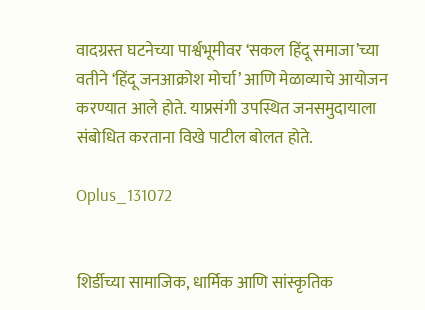वादग्रस्त घटनेच्या पार्श्वभूमीवर ‘सकल हिंदू समाजा’च्या वतीने ‘हिंदू जनआक्रोश मोर्चा’ आणि मेळाव्याचे आयोजन करण्यात आले होते. याप्रसंगी उपस्थित जनसमुदायाला संबोधित करताना विखे पाटील बोलत होते.

Oplus_131072


शिर्डीच्या सामाजिक, धार्मिक आणि सांस्कृतिक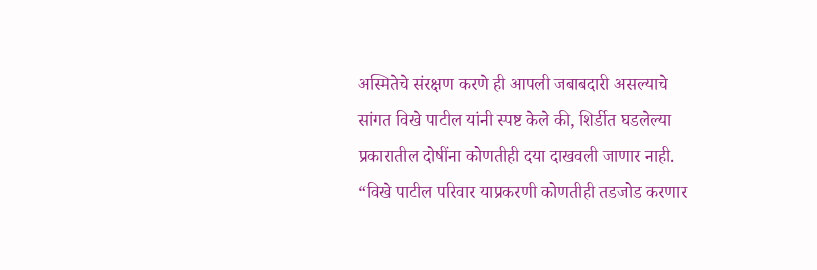अस्मितेचे संरक्षण करणे ही आपली जबाबदारी असल्याचे सांगत विखे पाटील यांनी स्पष्ट केले की, शिर्डीत घडलेल्या प्रकारातील दोषींना कोणतीही दया दाखवली जाणार नाही. “विखे पाटील परिवार याप्रकरणी कोणतीही तडजोड करणार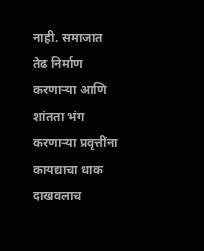नाही. समाजात तेढ निर्माण करणाऱ्या आणि शांतता भंग करणाऱ्या प्रवृत्तींना कायद्याचा धाक दाखवलाच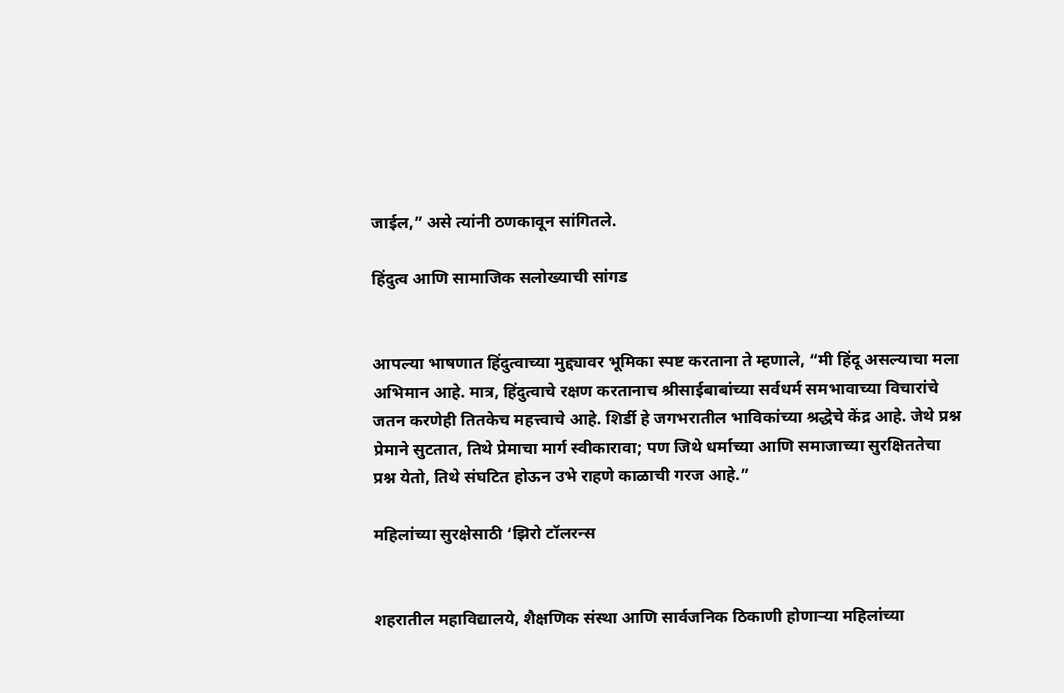जाईल,” असे त्यांनी ठणकावून सांगितले.

हिंदुत्व आणि सामाजिक सलोख्याची सांगड


आपल्या भाषणात हिंदुत्वाच्या मुद्द्यावर भूमिका स्पष्ट करताना ते म्हणाले, “मी हिंदू असल्याचा मला अभिमान आहे. मात्र, हिंदुत्वाचे रक्षण करतानाच श्रीसाईबाबांच्या सर्वधर्म समभावाच्या विचारांचे जतन करणेही तितकेच महत्त्वाचे आहे. शिर्डी हे जगभरातील भाविकांच्या श्रद्धेचे केंद्र आहे. जेथे प्रश्न प्रेमाने सुटतात, तिथे प्रेमाचा मार्ग स्वीकारावा; पण जिथे धर्माच्या आणि समाजाच्या सुरक्षिततेचा प्रश्न येतो, तिथे संघटित होऊन उभे राहणे काळाची गरज आहे.”

महिलांच्या सुरक्षेसाठी ‘झिरो टॉलरन्स


शहरातील महाविद्यालये, शैक्षणिक संस्था आणि सार्वजनिक ठिकाणी होणाऱ्या महिलांच्या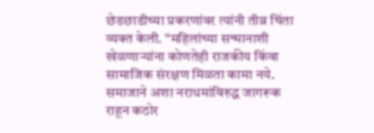छेडछाडीच्या प्रकरणांवर त्यांनी तीव्र चिंता व्यक्त केली. “महिलांच्या सन्मानाशी खेळणाऱ्यांना कोणतेही राजकीय किंवा सामाजिक संरक्षण मिळता कामा नये. समाजाने अशा नराधमांविरुद्ध जागरूक राहून कठोर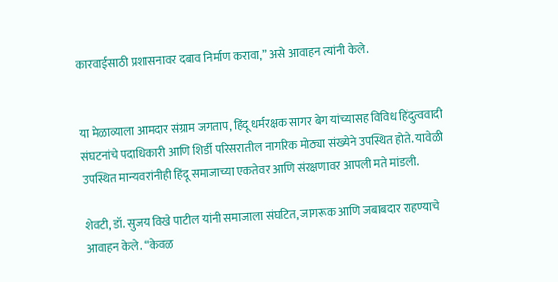कारवाईसाठी प्रशासनावर दबाव निर्माण करावा,” असे आवाहन त्यांनी केले.


या मेळाव्याला आमदार संग्राम जगताप, हिंदू धर्मरक्षक सागर बेग यांच्यासह विविध हिंदुत्ववादी संघटनांचे पदाधिकारी आणि शिर्डी परिसरातील नागरिक मोठ्या संख्येने उपस्थित होते. यावेळी उपस्थित मान्यवरांनीही हिंदू समाजाच्या एकतेवर आणि संरक्षणावर आपली मते मांडली.

शेवटी, डॉ. सुजय विखे पाटील यांनी समाजाला संघटित, जागरूक आणि जबाबदार राहण्याचे आवाहन केले. “केवळ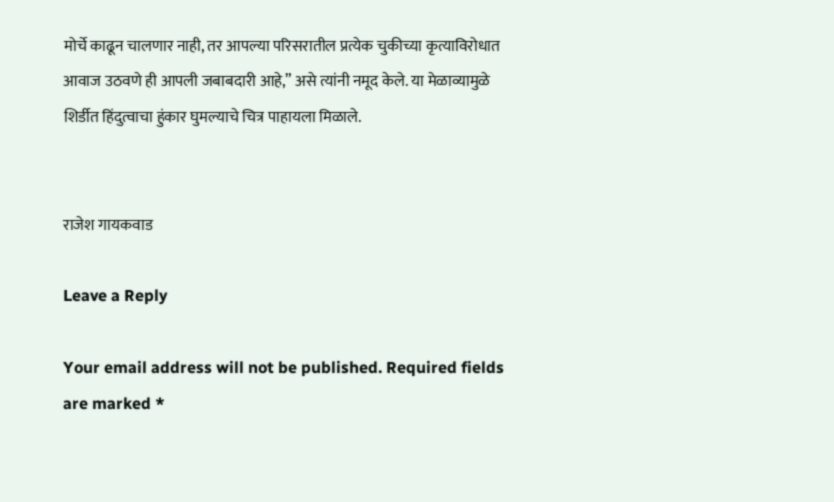मोर्चे काढून चालणार नाही, तर आपल्या परिसरातील प्रत्येक चुकीच्या कृत्याविरोधात आवाज उठवणे ही आपली जबाबदारी आहे,” असे त्यांनी नमूद केले. या मेळाव्यामुळे शिर्डीत हिंदुत्वाचा हुंकार घुमल्याचे चित्र पाहायला मिळाले.


राजेश गायकवाड

Leave a Reply

Your email address will not be published. Required fields are marked *